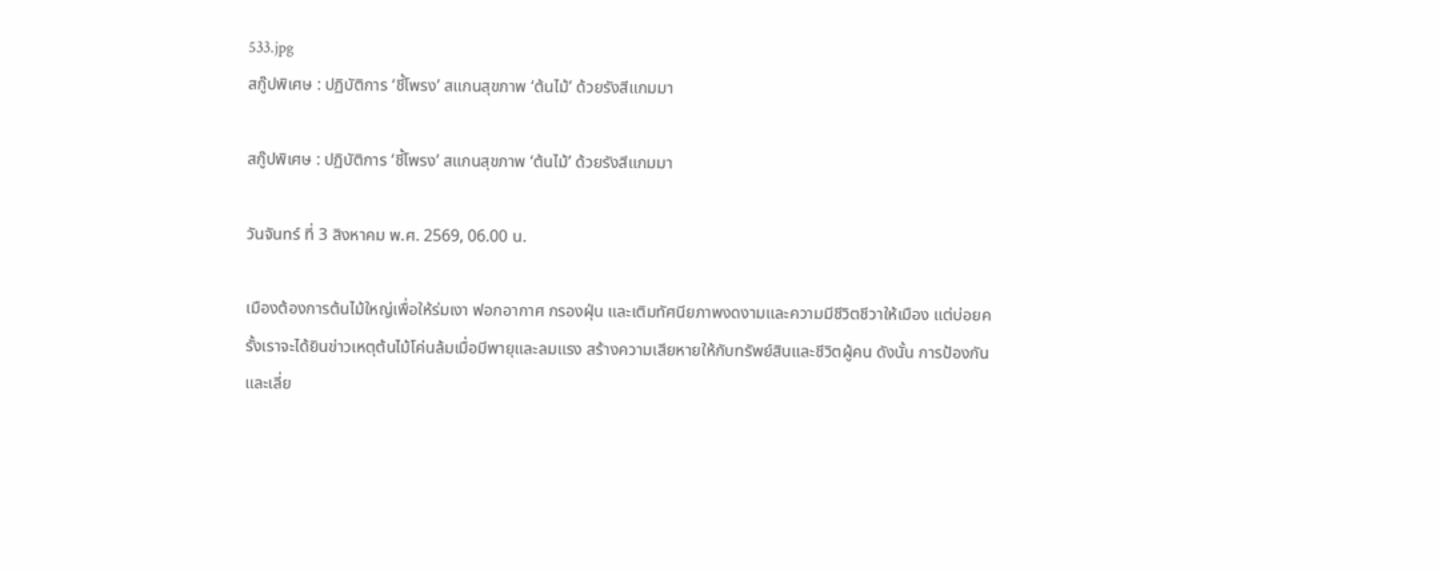533.jpg
สกู๊ปพิเศษ : ปฏิบัติการ ‘ชี้โพรง’ สแกนสุขภาพ ‘ต้นไม้’ ด้วยรังสีแกมมา

สกู๊ปพิเศษ : ปฏิบัติการ ‘ชี้โพรง’ สแกนสุขภาพ ‘ต้นไม้’ ด้วยรังสีแกมมา

วันจันทร์ ที่ 3 สิงหาคม พ.ศ. 2569, 06.00 น.

เมืองต้องการต้นไม้ใหญ่เพื่อให้ร่มเงา ฟอกอากาศ กรองฝุ่น และเติมทัศนียภาพงดงามและความมีชีวิตชีวาให้เมือง แต่บ่อยครั้งเราจะได้ยินข่าวเหตุต้นไม้โค่นล้มเมื่อมีพายุและลมแรง สร้างความเสียหายให้กับทรัพย์สินและชีวิตผู้คน ดังนั้น การป้องกันและเลี่ย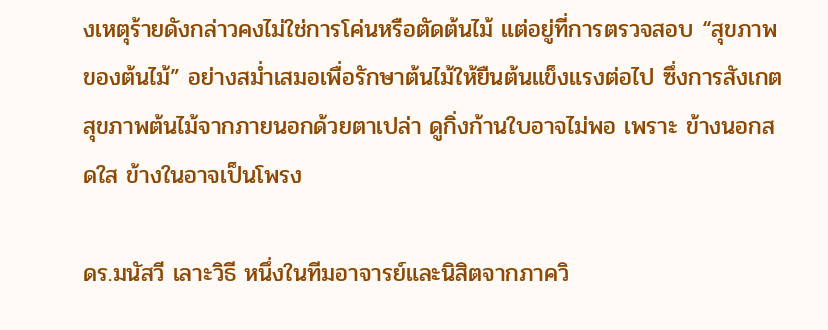งเหตุร้ายดังกล่าวคงไม่ใช่การโค่นหรือตัดต้นไม้ แต่อยู่ที่การตรวจสอบ “สุขภาพของต้นไม้” อย่างสม่ำเสมอเพื่อรักษาต้นไม้ให้ยืนต้นแข็งแรงต่อไป ซึ่งการสังเกตสุขภาพต้นไม้จากภายนอกด้วยตาเปล่า ดูกิ่งก้านใบอาจไม่พอ เพราะ ข้างนอกสดใส ข้างในอาจเป็นโพรง

ดร.มนัสวี เลาะวิธี หนึ่งในทีมอาจารย์และนิสิตจากภาควิ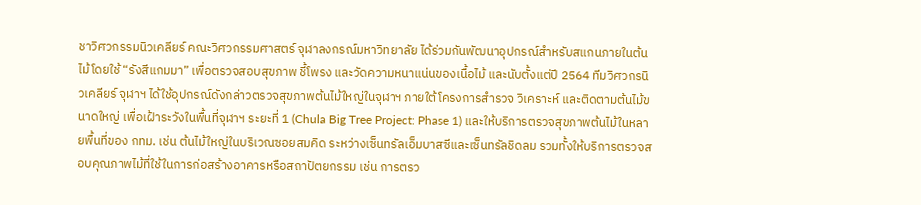ชาวิศวกรรมนิวเคลียร์ คณะวิศวกรรมศาสตร์ จุฬาลงกรณ์มหาวิทยาลัย ได้ร่วมกันพัฒนาอุปกรณ์สำหรับสแกนภายในต้นไม้โดยใช้ “รังสีแกมมา” เพื่อตรวจสอบสุขภาพ ชี้โพรง และวัดความหนาแน่นของเนื้อไม้ และนับตั้งแต่ปี 2564 ทีมวิศวกรนิวเคลียร์ จุฬาฯ ได้ใช้อุปกรณ์ดังกล่าวตรวจสุขภาพต้นไม้ใหญ่ในจุฬาฯ ภายใต้โครงการสำรวจ วิเคราะห์ และติดตามต้นไม้ขนาดใหญ่ เพื่อเฝ้าระวังในพื้นที่จุฬาฯ ระยะที่ 1 (Chula Big Tree Project: Phase 1) และให้บริการตรวจสุขภาพต้นไม้ในหลายพื้นที่ของ กทม. เช่น ต้นไม้ใหญ่ในบริเวณซอยสมคิด ระหว่างเซ็นทรัลเอ็มบาสซีและเซ็นทรัลชิดลม รวมทั้งให้บริการตรวจสอบคุณภาพไม้ที่ใช้ในการก่อสร้างอาคารหรือสถาปัตยกรรม เช่น การตรว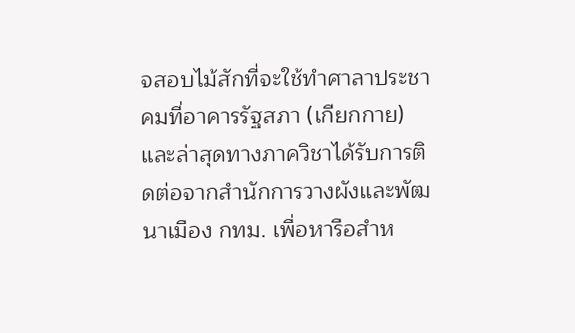จสอบไม้สักที่จะใช้ทำศาลาประชาคมที่อาคารรัฐสภา (เกียกกาย) และล่าสุดทางภาควิชาได้รับการติดต่อจากสำนักการวางผังและพัฒนาเมือง กทม. เพื่อหารือสำห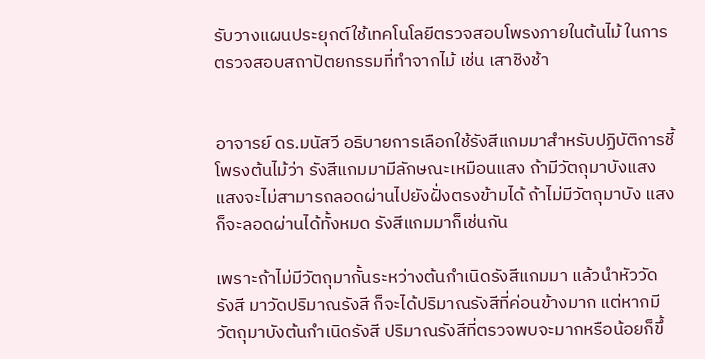รับวางแผนประยุกต์ใช้เทคโนโลยีตรวจสอบโพรงภายในต้นไม้ ในการตรวจสอบสถาปัตยกรรมที่ทำจากไม้ เช่น เสาชิงช้า


อาจารย์ ดร.มนัสวี อธิบายการเลือกใช้รังสีแกมมาสำหรับปฏิบัติการชี้โพรงต้นไม้ว่า รังสีแกมมามีลักษณะเหมือนแสง ถ้ามีวัตถุมาบังแสง แสงจะไม่สามารถลอดผ่านไปยังฝั่งตรงข้ามได้ ถ้าไม่มีวัตถุมาบัง แสงก็จะลอดผ่านได้ทั้งหมด รังสีแกมมาก็เช่นกัน

เพราะถ้าไม่มีวัตถุมากั้นระหว่างต้นกำเนิดรังสีแกมมา แล้วนำหัววัดรังสี มาวัดปริมาณรังสี ก็จะได้ปริมาณรังสีที่ค่อนข้างมาก แต่หากมีวัตถุมาบังต้นกำเนิดรังสี ปริมาณรังสีที่ตรวจพบจะมากหรือน้อยก็ขึ้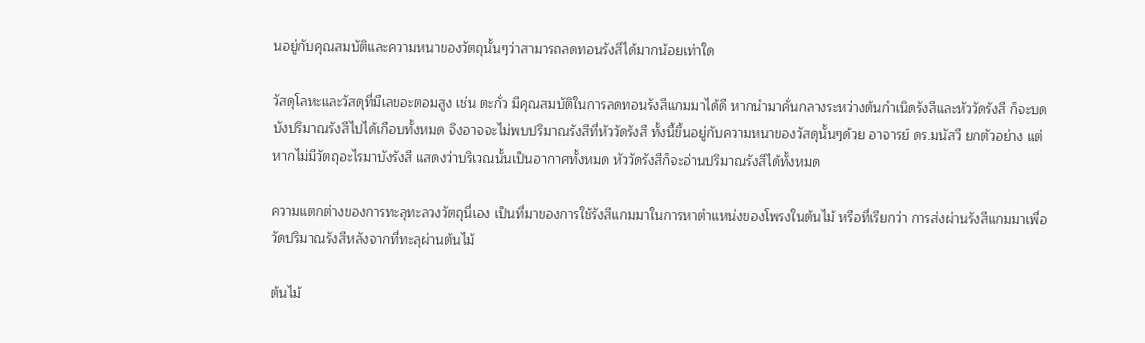นอยู่กับคุณสมบัติและความหนาของวัตถุนั้นๆว่าสามารถลดทอนรังสีได้มากน้อยเท่าใด

วัสดุโลหะและวัสดุที่มีเลขอะตอมสูง เช่น ตะกั่ว มีคุณสมบัติในการลดทอนรังสีแกมมาได้ดี หากนำมาคั่นกลางระหว่างต้นกำเนิดรังสีและหัววัดรังสี ก็จะบดบังปริมาณรังสีไปได้เกือบทั้งหมด จึงอาจจะไม่พบปริมาณรังสีที่หัววัดรังสี ทั้งนี้ขึ้นอยู่กับความหนาของวัสดุนั้นๆด้วย อาจารย์ ดร.มนัสวี ยกตัวอย่าง แต่หากไม่มีวัตถุอะไรมาบังรังสี แสดงว่าบริเวณนั้นเป็นอากาศทั้งหมด หัววัดรังสีก็จะอ่านปริมาณรังสีได้ทั้งหมด

ความแตกต่างของการทะลุทะลวงวัตถุนี่เอง เป็นที่มาของการใช้รังสีแกมมาในการหาตำแหน่งของโพรงในต้นไม้ หรือที่เรียกว่า การส่งผ่านรังสีแกมมาเพื่อวัดปริมาณรังสีหลังจากที่ทะลุผ่านต้นไม้

ต้นไม้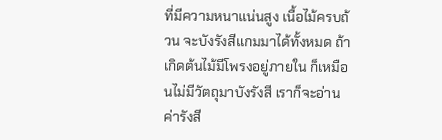ที่มีความหนาแน่นสูง เนื้อไม้ครบถ้วน จะบังรังสีแกมมาได้ทั้งหมด ถ้าเกิดต้นไม้มีโพรงอยู่ภายใน ก็เหมือนไม่มีวัตถุมาบังรังสี เราก็จะอ่านค่ารังสี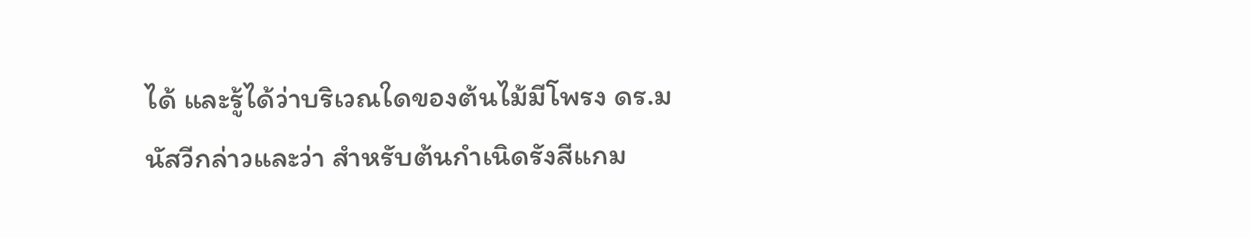ได้ และรู้ได้ว่าบริเวณใดของต้นไม้มีโพรง ดร.มนัสวีกล่าวและว่า สำหรับต้นกำเนิดรังสีแกม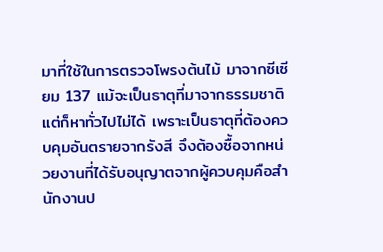มาที่ใช้ในการตรวจโพรงต้นไม้ มาจากซีเซียม 137 แม้จะเป็นธาตุที่มาจากธรรมชาติแต่ก็หาทั่วไปไม่ได้ เพราะเป็นธาตุที่ต้องควบคุมอันตรายจากรังสี จึงต้องซื้อจากหน่วยงานที่ได้รับอนุญาตจากผู้ควบคุมคือสำนักงานป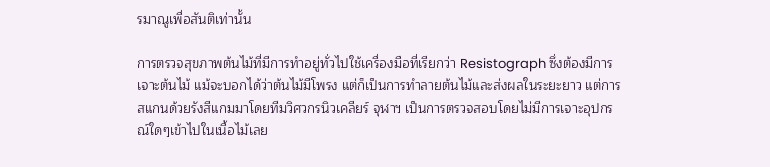รมาณูเพื่อสันติเท่านั้น

การตรวจสุขภาพต้นไม้ที่มีการทำอยู่ทั่วไปใช้เครื่องมือที่เรียกว่า Resistograph ซึ่งต้องมีการเจาะต้นไม้ แม้จะบอกได้ว่าต้นไม้มีโพรง แต่ก็เป็นการทำลายต้นไม้และส่งผลในระยะยาว แต่การสแกนด้วยรังสีแกมมาโดยทีมวิศวกรนิวเคลียร์ จุฬาฯ เป็นการตรวจสอบโดยไม่มีการเจาะอุปกรณ์ใดๆเข้าไปในเนื้อไม้เลย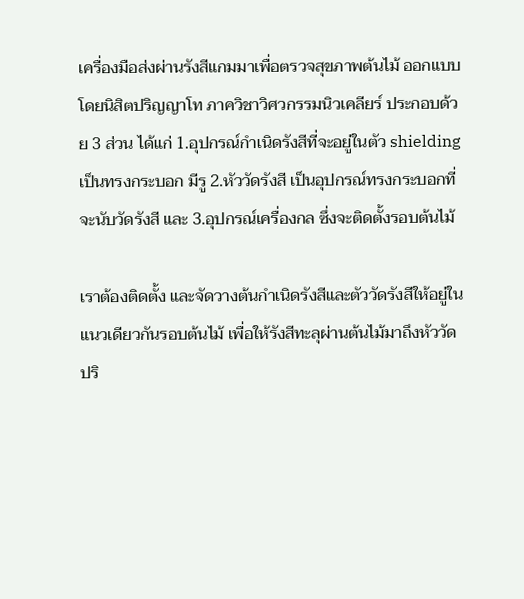เครื่องมือส่งผ่านรังสีแกมมาเพื่อตรวจสุขภาพต้นไม้ ออกแบบโดยนิสิตปริญญาโท ภาควิชาวิศวกรรมนิวเคลียร์ ประกอบด้วย 3 ส่วน ได้แก่ 1.อุปกรณ์กำเนิดรังสีที่จะอยู่ในตัว shielding เป็นทรงกระบอก มีรู 2.หัววัดรังสี เป็นอุปกรณ์ทรงกระบอกที่จะนับวัดรังสี และ 3.อุปกรณ์เครื่องกล ซึ่งจะติดตั้งรอบต้นไม้

เราต้องติดตั้ง และจัดวางต้นกำเนิดรังสีและตัววัดรังสีให้อยู่ในแนวเดียวกันรอบต้นไม้ เพื่อให้รังสีทะลุผ่านต้นไม้มาถึงหัววัดปริ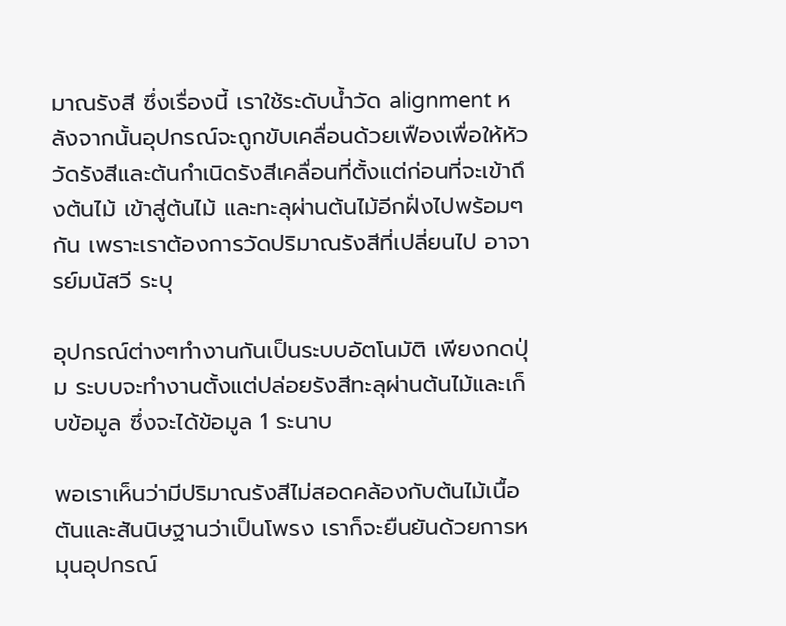มาณรังสี ซึ่งเรื่องนี้ เราใช้ระดับน้ำวัด alignment หลังจากนั้นอุปกรณ์จะถูกขับเคลื่อนด้วยเฟืองเพื่อให้หัววัดรังสีและต้นกำเนิดรังสีเคลื่อนที่ตั้งแต่ก่อนที่จะเข้าถึงต้นไม้ เข้าสู่ต้นไม้ และทะลุผ่านต้นไม้อีกฝั่งไปพร้อมๆกัน เพราะเราต้องการวัดปริมาณรังสีที่เปลี่ยนไป อาจารย์มนัสวี ระบุ

อุปกรณ์ต่างๆทำงานกันเป็นระบบอัตโนมัติ เพียงกดปุ่ม ระบบจะทำงานตั้งแต่ปล่อยรังสีทะลุผ่านต้นไม้และเก็บข้อมูล ซึ่งจะได้ข้อมูล 1 ระนาบ

พอเราเห็นว่ามีปริมาณรังสีไม่สอดคล้องกับต้นไม้เนื้อตันและสันนิษฐานว่าเป็นโพรง เราก็จะยืนยันด้วยการหมุนอุปกรณ์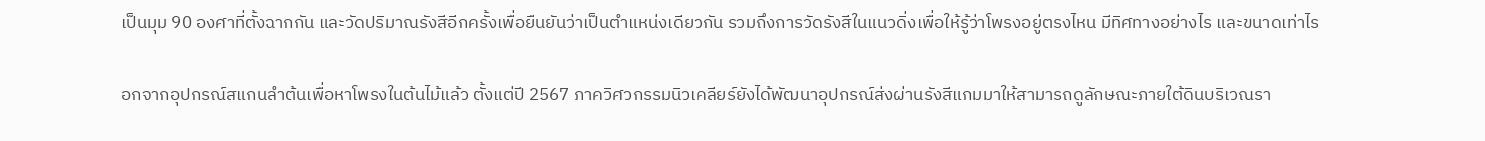เป็นมุม 90 องศาที่ตั้งฉากกัน และวัดปริมาณรังสีอีกครั้งเพื่อยืนยันว่าเป็นตำแหน่งเดียวกัน รวมถึงการวัดรังสีในแนวดิ่งเพื่อให้รู้ว่าโพรงอยู่ตรงไหน มีทิศทางอย่างไร และขนาดเท่าไร

อกจากอุปกรณ์สแกนลำต้นเพื่อหาโพรงในต้นไม้แล้ว ตั้งแต่ปี 2567 ภาควิศวกรรมนิวเคลียร์ยังได้พัฒนาอุปกรณ์ส่งผ่านรังสีแกมมาให้สามารถดูลักษณะภายใต้ดินบริเวณรา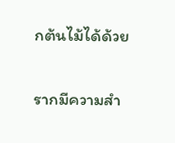กต้นไม้ได้ด้วย

รากมีความสำ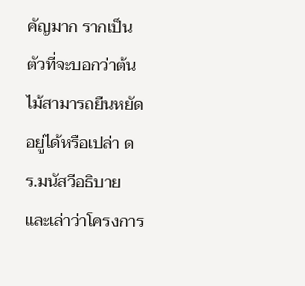คัญมาก รากเป็นตัวที่จะบอกว่าต้นไม้สามารถยืนหยัดอยู่ได้หรือเปล่า ดร.มนัสวีอธิบาย และเล่าว่าโครงการ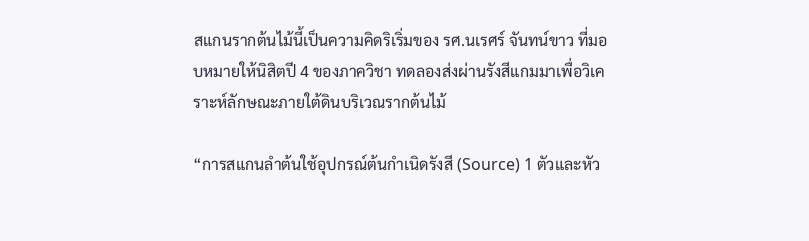สแกนรากต้นไม้นี้เป็นความคิดริเริ่มของ รศ.นเรศร์ จันทน์ขาว ที่มอบหมายให้นิสิตปี 4 ของภาควิชา ทดลองส่งผ่านรังสีแกมมาเพื่อวิเคราะห์ลักษณะภายใต้ดินบริเวณรากต้นไม้

“การสแกนลำต้นใช้อุปกรณ์ต้นกำเนิดรังสี (Source) 1 ตัวและหัว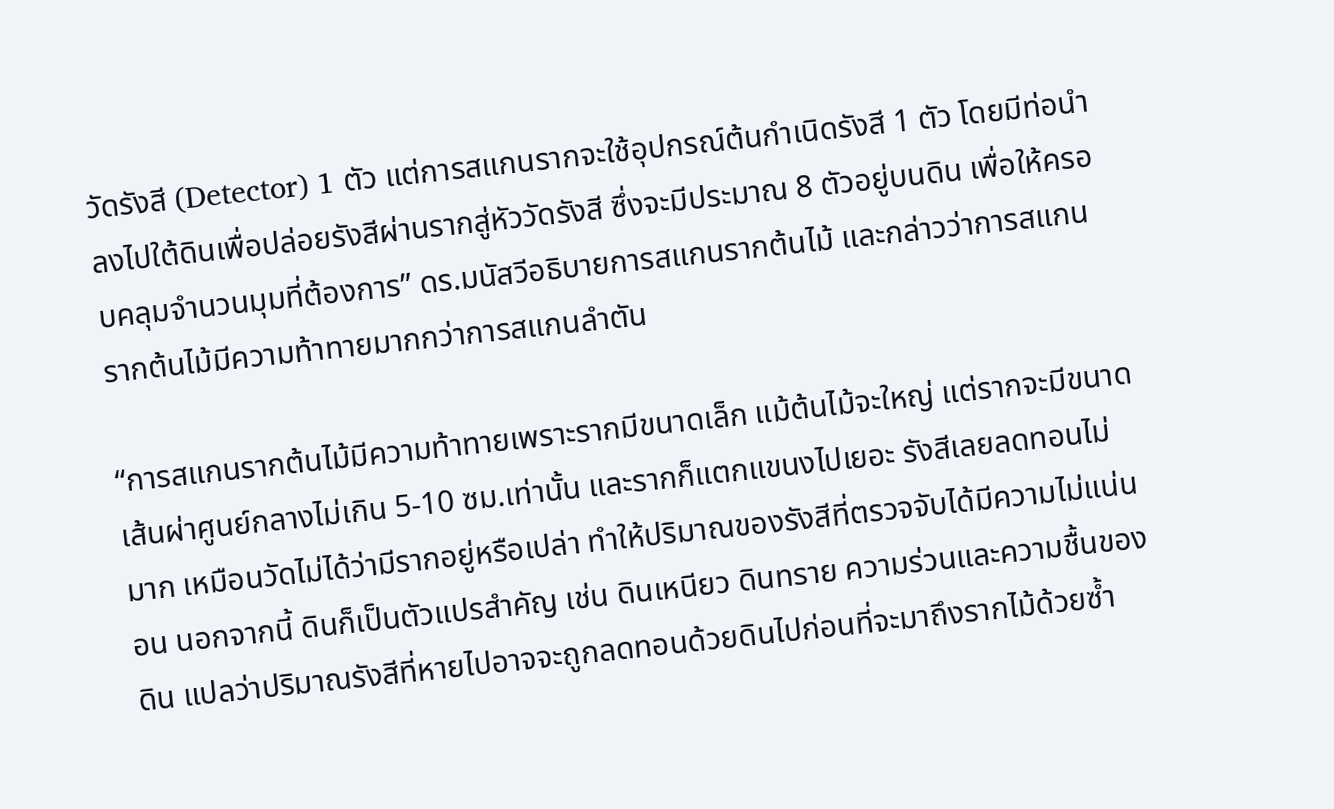วัดรังสี (Detector) 1 ตัว แต่การสแกนรากจะใช้อุปกรณ์ต้นกำเนิดรังสี 1 ตัว โดยมีท่อนำลงไปใต้ดินเพื่อปล่อยรังสีผ่านรากสู่หัววัดรังสี ซึ่งจะมีประมาณ 8 ตัวอยู่บนดิน เพื่อให้ครอบคลุมจำนวนมุมที่ต้องการ” ดร.มนัสวีอธิบายการสแกนรากต้นไม้ และกล่าวว่าการสแกนรากต้นไม้มีความท้าทายมากกว่าการสแกนลำตัน

“การสแกนรากต้นไม้มีความท้าทายเพราะรากมีขนาดเล็ก แม้ต้นไม้จะใหญ่ แต่รากจะมีขนาดเส้นผ่าศูนย์กลางไม่เกิน 5-10 ซม.เท่านั้น และรากก็แตกแขนงไปเยอะ รังสีเลยลดทอนไม่มาก เหมือนวัดไม่ได้ว่ามีรากอยู่หรือเปล่า ทำให้ปริมาณของรังสีที่ตรวจจับได้มีความไม่แน่นอน นอกจากนี้ ดินก็เป็นตัวแปรสำคัญ เช่น ดินเหนียว ดินทราย ความร่วนและความชื้นของดิน แปลว่าปริมาณรังสีที่หายไปอาจจะถูกลดทอนด้วยดินไปก่อนที่จะมาถึงรากไม้ด้วยซ้ำ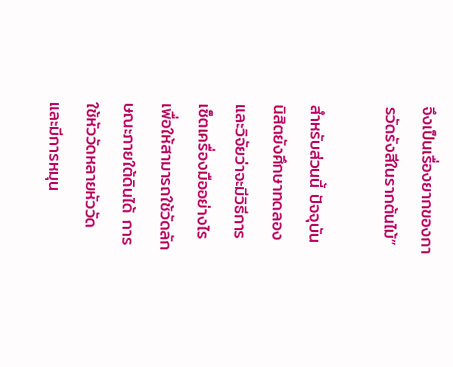จึงเป็นเรื่องยากของการวัดรังสีในรากต้นไม้”

สำหรับส่วนนี้ ปัจจุบัน นิสิตยังศึกษาทดลองและวิจัยว่าจะมีวิธีการเซ็ตเครื่องมืออย่างไร เพื่อให้สามารถใช้วัดลักษณะภายใต้ดินได้ การใช้หัววัดหลายหัววัดและมีการหมุน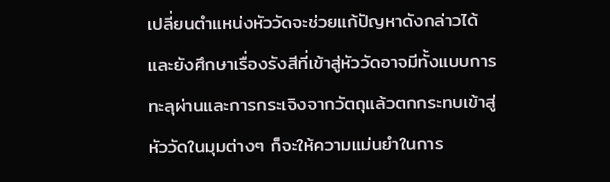เปลี่ยนตำแหน่งหัววัดจะช่วยแก้ปัญหาดังกล่าวได้ และยังศึกษาเรื่องรังสีที่เข้าสู่หัววัดอาจมีทั้งแบบการทะลุผ่านและการกระเจิงจากวัตถุแล้วตกกระทบเข้าสู่หัววัดในมุมต่างๆ ก็จะให้ความแม่นยำในการ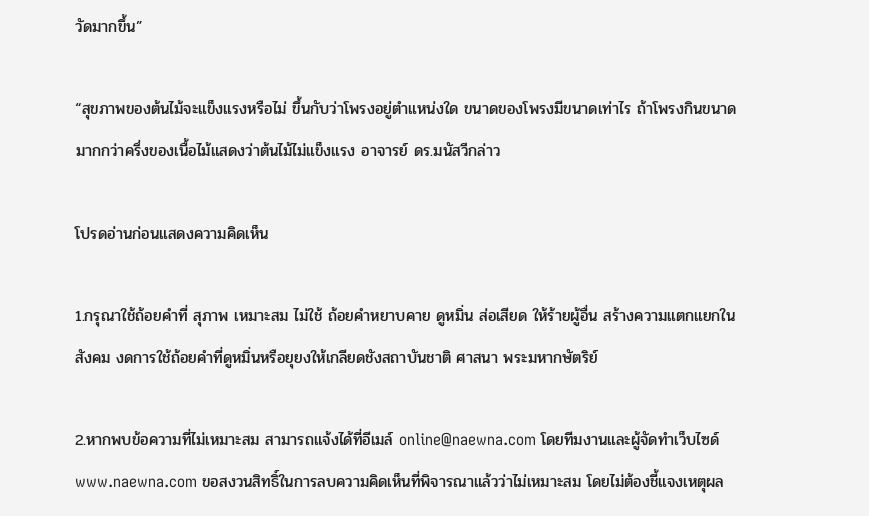วัดมากขึ้น”

“สุขภาพของต้นไม้จะแข็งแรงหรือไม่ ขึ้นกับว่าโพรงอยู่ตำแหน่งใด ขนาดของโพรงมีขนาดเท่าไร ถ้าโพรงกินขนาดมากกว่าครึ่งของเนื้อไม้แสดงว่าต้นไม้ไม่แข็งแรง อาจารย์ ดร.มนัสวีกล่าว

โปรดอ่านก่อนแสดงความคิดเห็น

1.กรุณาใช้ถ้อยคำที่ สุภาพ เหมาะสม ไม่ใช้ ถ้อยคำหยาบคาย ดูหมิ่น ส่อเสียด ให้ร้ายผู้อื่น สร้างความแตกแยกในสังคม งดการใช้ถ้อยคำที่ดูหมิ่นหรือยุยงให้เกลียดชังสถาบันชาติ ศาสนา พระมหากษัตริย์

2.หากพบข้อความที่ไม่เหมาะสม สามารถแจ้งได้ที่อีเมล์ online@naewna.com โดยทีมงานและผู้จัดทำเว็บไซด์ www.naewna.com ขอสงวนสิทธิ์ในการลบความคิดเห็นที่พิจารณาแล้วว่าไม่เหมาะสม โดยไม่ต้องชี้แจงเหตุผล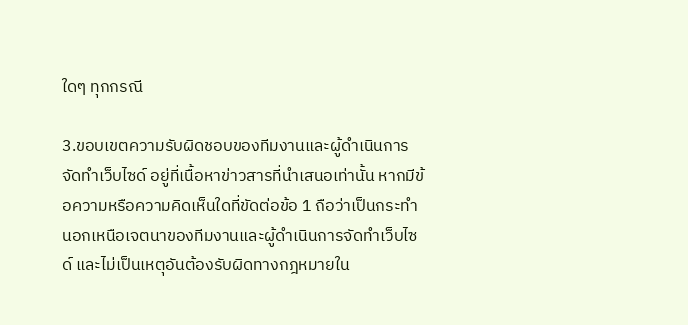ใดๆ ทุกกรณี

3.ขอบเขตความรับผิดชอบของทีมงานและผู้ดำเนินการจัดทำเว็บไซด์ อยู่ที่เนื้อหาข่าวสารที่นำเสนอเท่านั้น หากมีข้อความหรือความคิดเห็นใดที่ขัดต่อข้อ 1 ถือว่าเป็นกระทำนอกเหนือเจตนาของทีมงานและผู้ดำเนินการจัดทำเว็บไซด์ และไม่เป็นเหตุอันต้องรับผิดทางกฎหมายใน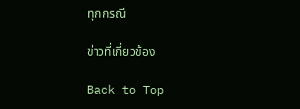ทุกกรณี

ข่าวที่เกี่ยวข้อง

Back to Top